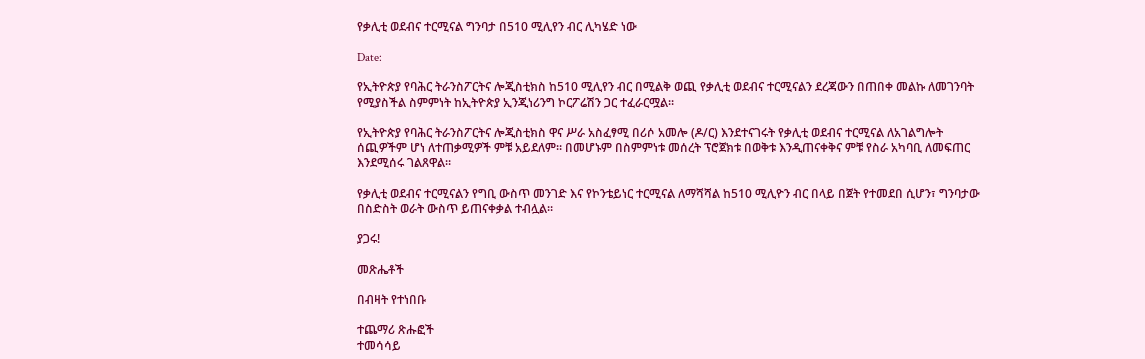የቃሊቲ ወደብና ተርሚናል ግንባታ በ510 ሚሊየን ብር ሊካሄድ ነው

Date:

የኢትዮጵያ የባሕር ትራንስፖርትና ሎጂስቲክስ ከ510 ሚሊየን ብር በሚልቅ ወጪ የቃሊቲ ወደብና ተርሚናልን ደረጃውን በጠበቀ መልኩ ለመገንባት የሚያስችል ስምምነት ከኢትዮጵያ ኢንጂነሪንግ ኮርፖሬሽን ጋር ተፈራርሟል።

የኢትዮጵያ የባሕር ትራንስፖርትና ሎጂስቲክስ ዋና ሥራ አስፈፃሚ በሪሶ አመሎ (ዶ/ር) እንደተናገሩት የቃሊቲ ወደብና ተርሚናል ለአገልግሎት ሰጪዎችም ሆነ ለተጠቃሚዎች ምቹ አይደለም። በመሆኑም በስምምነቱ መሰረት ፕሮጀክቱ በወቅቱ እንዲጠናቀቅና ምቹ የስራ አካባቢ ለመፍጠር እንደሚሰሩ ገልጸዋል።

የቃሊቲ ወደብና ተርሚናልን የግቢ ውስጥ መንገድ እና የኮንቴይነር ተርሚናል ለማሻሻል ከ510 ሚሊዮን ብር በላይ በጀት የተመደበ ሲሆን፣ ግንባታው በስድስት ወራት ውስጥ ይጠናቀቃል ተብሏል።

ያጋሩ!

መጽሔቶች

በብዛት የተነበቡ

ተጨማሪ ጽሑፎች
ተመሳሳይ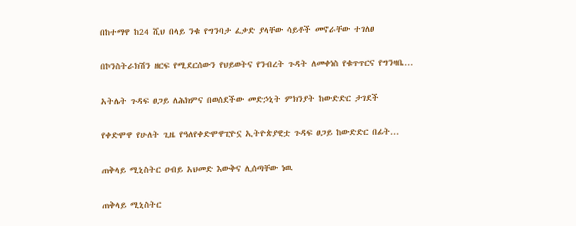በከተማዋ ከ24 ሺህ በላይ ንቁ የግንባታ ፈቃድ ያላቸው ሳይቶች መኖራቸው ተገለፀ

በኮንስትራክሽን ዘርፍ የሚደርሰውን የህይወትና የንብረት ጉዳት ለመቀነስ የቁጥጥርና የግንዛቤ...

አትሌት ጉዳፍ ፀጋይ ለሕክምና በወሰደችው መድኃኒት ምክንያት ከውድድር ታገደች

የቀድሞዋ የሁለት ጊዜ የዓለየቀድሞዋፒዮኗ ኢትዮጵያዊቷ ጉዳፍ ፀጋይ ከውድድር በፊት...

ጠቅላይ ሚኒስትር ዐብይ አህመድ እውቅና ሊሰጣቸው ነዉ

ጠቅላይ ሚኒስትር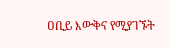ዐቢይ እውቅና የሚያገኙት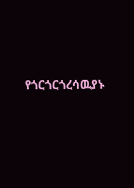የጎርጎርጎረሳዉያኑ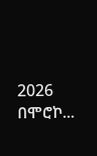2026 በሞሮኮ...